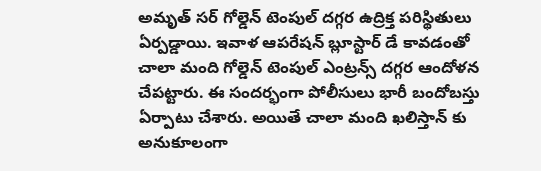అమృత్ సర్ గోల్డెన్ టెంపుల్ దగ్గర ఉద్రిక్త పరిస్థితులు ఏర్పడ్డాయి. ఇవాళ ఆపరేషన్ బ్లూస్టార్ డే కావడంతో చాలా మంది గోల్డెన్ టెంపుల్ ఎంట్రన్స్ దగ్గర ఆందోళన చేపట్టారు. ఈ సందర్భంగా పోలీసులు భారీ బందోబస్తు ఏర్పాటు చేశారు. అయితే చాలా మంది ఖలిస్తాన్ కు అనుకూలంగా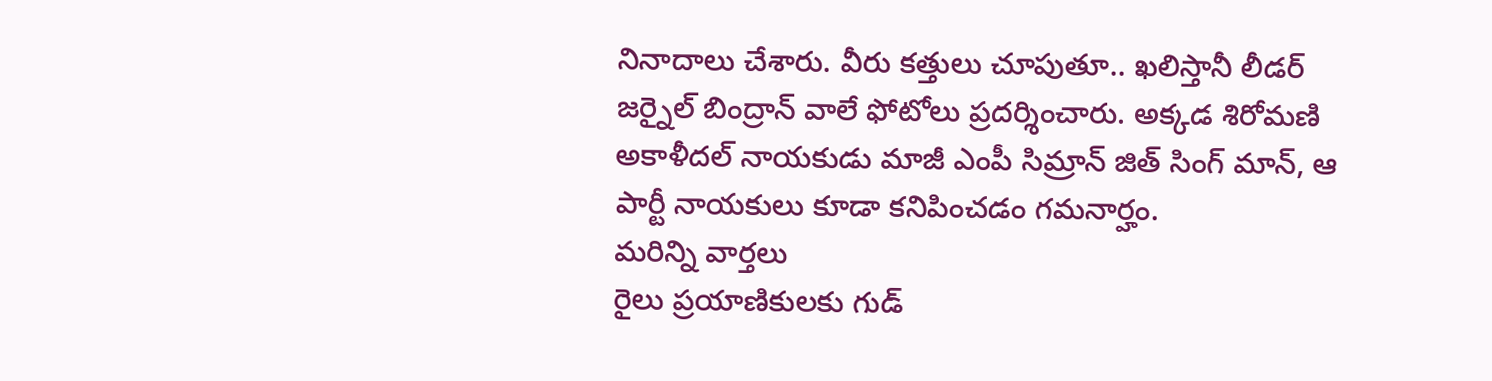నినాదాలు చేశారు. వీరు కత్తులు చూపుతూ.. ఖలిస్తానీ లీడర్ జర్నైల్ బింద్రాన్ వాలే ఫోటోలు ప్రదర్శించారు. అక్కడ శిరోమణి అకాళీదల్ నాయకుడు మాజీ ఎంపీ సిమ్రాన్ జిత్ సింగ్ మాన్, ఆ పార్టీ నాయకులు కూడా కనిపించడం గమనార్హం.
మరిన్ని వార్తలు
రైలు ప్రయాణికులకు గుడ్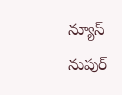న్యూస్
నుపుర్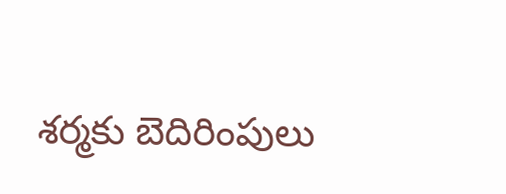శర్మకు బెదిరింపులు